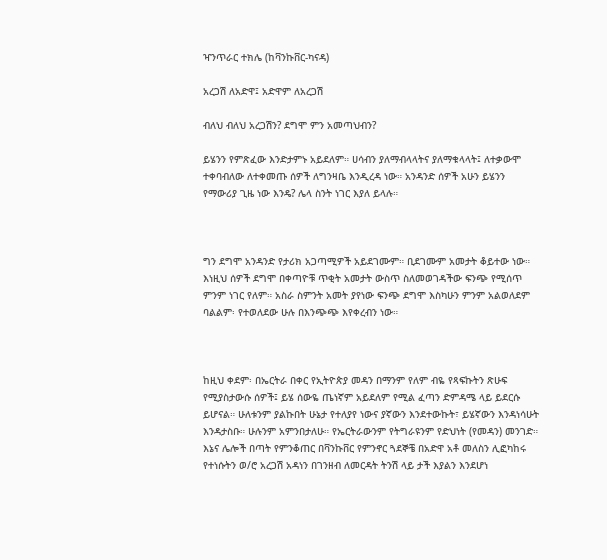ዣንጥራር ተክሌ (ከቫንኩቨር-ካናዳ)

አረጋሽ ለአድዋ፤ አድዋም ለአረጋሽ

ብለህ ብለህ አረጋሽን? ደግሞ ምን አመጣህብን?

ይሄንን የምጽፈው እንድታምኑ አይደለም። ሀሳብን ያለማብላላትና ያለማቁላላት፤ ለተቃውሞ ተቀባብለው ለተቀመጡ ሰዎች ለግንዛቤ እንዲረዳ ነው። አንዳንድ ሰዎች አሁን ይሄንን የማውሪያ ጊዜ ነው እንዴ? ሌላ ስንት ነገር እያለ ይላሉ።



ግን ደግሞ አንዳንድ የታሪክ አጋጣሚዎች አይደገሙም። ቢደገሙም አመታት ቆይተው ነው። እነዚህ ሰዎች ደግሞ በቀጣዮቹ ጥቂት አመታት ውስጥ ስለመወገዳችው ፍንጭ የሚሰጥ ምንም ነገር የለም። አስራ ስምንት አመት ያየነው ፍንጭ ደግሞ እስካሁን ምንም አልወለደም ባልልም፡ የተወለደው ሁሉ በእንጭጭ እየቀረብን ነው።



ከዚህ ቀደም፡ በኤርትራ በቀር የኢትዮጵያ መዳን በማንም የለም ብዬ የጻፍኩትን ጽሁፍ የሚያስታውሱ ሰዎች፤ ይሄ ሰውዬ ጤነኛም አይደለም የሚል ፈጣን ድምዳሜ ላይ ይደርሱ ይሆናል። ሁለቱንም ያልኩበት ሁኔታ የተለያየ ነውና ያኛውን እንደተውኩት፣ ይሄኛውን እንዳነሳሁት እንዳታስቡ። ሁሉንም አምንበታለሁ። የኤርትራውንም የትግራዩንም የድህነት (የመዳን) መንገድ። እኔና ሌሎች በጣት የምንቆጠር በቫንኩቨር የምንኖር ጓደኞቼ በአድዋ አቶ መለስን ሊፎካከሩ የተነሱትን ወ/ሮ አረጋሽ አዳነን በገንዘብ ለመርዳት ትንሽ ላይ ታች እያልን እንደሆነ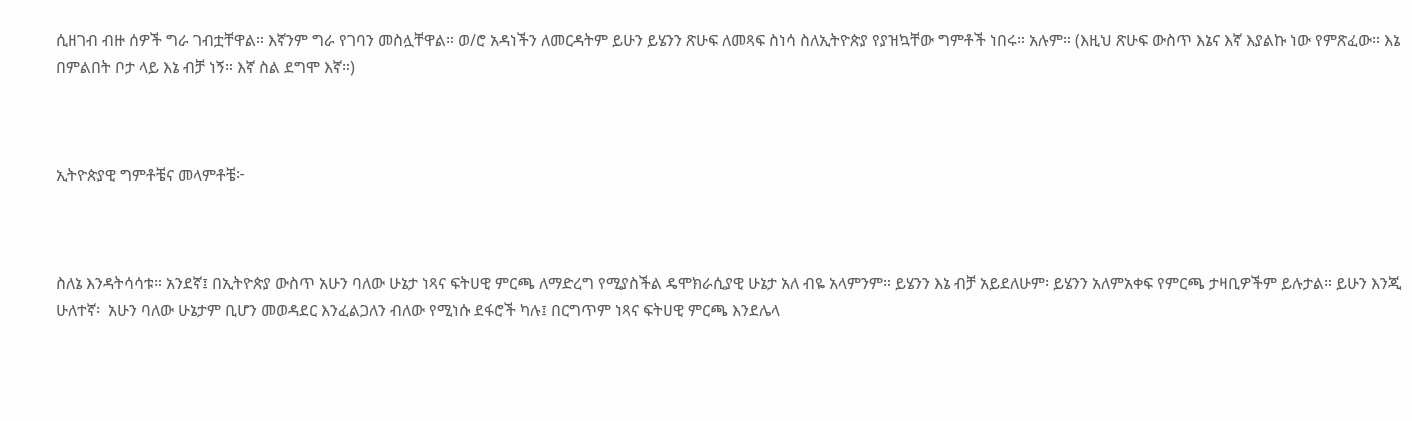ሲዘገብ ብዙ ሰዎች ግራ ገብቷቸዋል። እኛንም ግራ የገባን መስሏቸዋል። ወ/ሮ አዳነችን ለመርዳትም ይሁን ይሄንን ጽሁፍ ለመጻፍ ስነሳ ስለኢትዮጵያ የያዝኳቸው ግምቶች ነበሩ። አሉም። (እዚህ ጽሁፍ ውስጥ እኔና እኛ እያልኩ ነው የምጽፈው። እኔ በምልበት ቦታ ላይ እኔ ብቻ ነኝ። እኛ ስል ደግሞ እኛ።)



ኢትዮጵያዊ ግምቶቼና መላምቶቼ፦



ስለኔ እንዳትሳሳቱ። አንደኛ፤ በኢትዮጵያ ውስጥ አሁን ባለው ሁኔታ ነጻና ፍትሀዊ ምርጫ ለማድረግ የሚያስችል ዴሞክራሲያዊ ሁኔታ አለ ብዬ አላምንም። ይሄንን እኔ ብቻ አይደለሁም፡ ይሄንን አለምአቀፍ የምርጫ ታዛቢዎችም ይሉታል። ይሁን እንጂ ሁለተኛ፡  አሁን ባለው ሁኔታም ቢሆን መወዳደር እንፈልጋለን ብለው የሚነሱ ደፋሮች ካሉ፤ በርግጥም ነጻና ፍትሀዊ ምርጫ እንደሌላ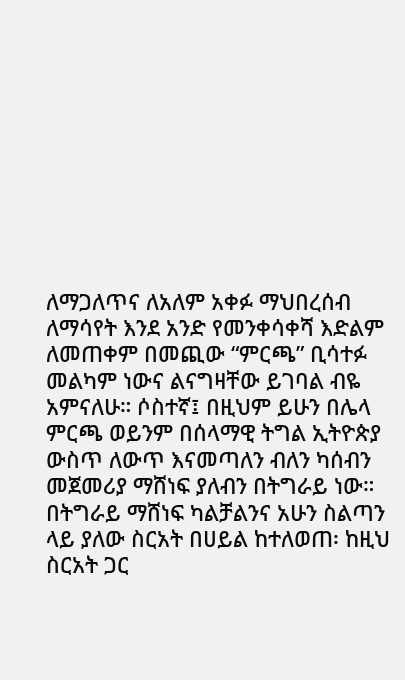ለማጋለጥና ለአለም አቀፉ ማህበረሰብ ለማሳየት እንደ አንድ የመንቀሳቀሻ እድልም ለመጠቀም በመጪው “ምርጫ” ቢሳተፉ መልካም ነውና ልናግዛቸው ይገባል ብዬ አምናለሁ። ሶስተኛ፤ በዚህም ይሁን በሌላ ምርጫ ወይንም በሰላማዊ ትግል ኢትዮጵያ ውስጥ ለውጥ እናመጣለን ብለን ካሰብን መጀመሪያ ማሸነፍ ያለብን በትግራይ ነው። በትግራይ ማሸነፍ ካልቻልንና አሁን ስልጣን ላይ ያለው ስርአት በሀይል ከተለወጠ፡ ከዚህ ስርአት ጋር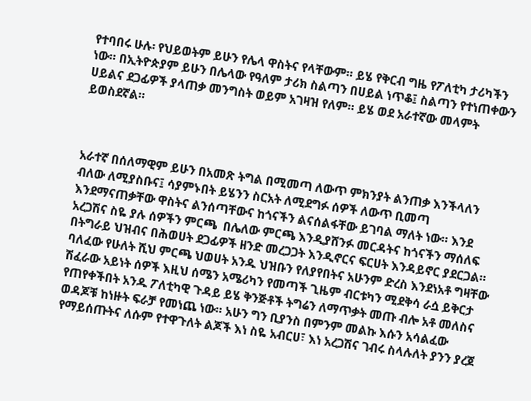የተባበሩ ሁሉ፡ የህይወትም ይሁን የሌላ ዋስትና የላቸውም። ይሄ የቅርብ ግዜ የፖለቲካ ታሪካችን ነው። በኢትዮጵያም ይሁን በሌላው የዓለም ታሪክ ስልጣን በሀይል ነጥቆ፤ ስልጣን የተነጠቀውን ሀይልና ደጋፊዎች ያላጠቃ መንግስት ወይም አገዛዝ የለም። ይሄ ወደ አራተኛው መላምት ይወስደኛል።



አራተኛ በሰለማዊም ይሁን በአመጽ ትግል በሚመጣ ለውጥ ምክንያት ልንጠቃ እንችላለን ብለው ለሚያስቡና፤ ሳያምኑበት ይሄንን ስርአት ለሚደግፉ ሰዎች ለውጥ ቢመጣ እንደማናጠቃቸው ዋስትና ልንሰጣቸውና ከጎናችን ልናሰልፋቸው ይገባል ማለት ነው። እንደ አረጋሽና ስዬ ያሉ ሰዎችን ምርጫ  በሌለው ምርጫ እንዲያሸንፉ መርዳትና ከጎናችን ማሰለፍ በትግራይ ህዝብና በሕወሀት ደጋፊዎች ዘንድ መረጋጋት እንዲኖርና ፍርሀት እንዳይኖር ያደርጋል። ባለፈው የሁለት ሺህ ምርጫ ህወሀት አንዱ ህዝቡን የለያየበትና አሁንም ድረስ እንደነአቶ ግዛቸው ሽፈራው አይነት ሰዎች እዚህ ሰሜን አሜሪካን የመጣች ጊዜም ብርቱካን ሚደቅሳ ራሷ ይቅርታ የጠየቀችበት አንዱ ፖለቲካዊ ጉዳይ ይሄ ቅንጅቶች ትግሬን ለማጥቃት መጡ ብሎ አቶ መለስና ወዳጆቹ ከነዙት ፍራቻ የመነጨ ነው። አሁን ግን ቢያንስ በምንም መልኩ እሱን አሳልፈው የማይሰጡትና ለሱም የተዋጉለት ልጆች እነ ስዬ አብርሀ፣ እነ አረጋሽና ገብሩ ስላሉለት ያንን ያረጀ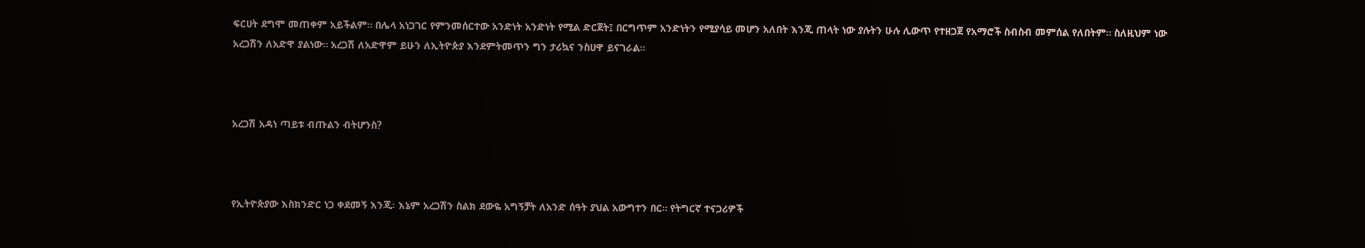ፍርሀት ደግሞ መጠቀም አይችልም። በሌላ አነጋገር የምንመሰርተው አንድነት አንድነት የሚል ድርጀት፤ በርግጥም አንድነትን የሚያሳይ መሆን አለበት እንጂ ጠላት ነው ያሉትን ሁሉ ሊውጥ የተዘጋጀ የአማሮች ስብስብ መምሰል የለበትም። ስለዚህም ነው አረጋሽን ለአድዋ ያልነው። አረጋሽ ለአድዋም ይሁን ለኢትዮጵያ እንደምትመጥን ግን ታሪኳና ንስሀዋ ይናገራል።



አረጋሽ አዳነ ጣይቱ ብጡልን ብትሆንስ?



የኢትዮጵያው እስክንድር ነጋ ቀደመኝ እንጂ፡ እኔም አረጋሽን ስልክ ደውዬ አግኝቻት ለአንድ ሰዓት ያህል አውግተን በር። የትግርኛ ተናጋሪዎች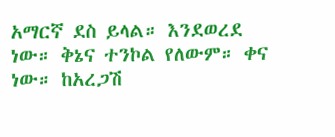አማርኛ ደስ ይላል። እንደወረደ ነው። ቅኔና ተንኮል የለውም። ቀና ነው። ከአረጋሽ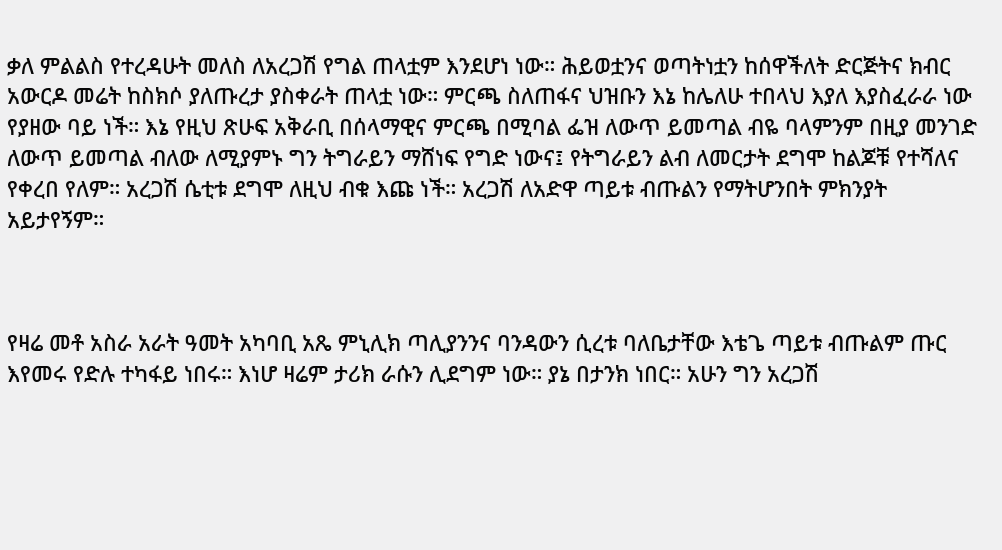ቃለ ምልልስ የተረዳሁት መለስ ለአረጋሽ የግል ጠላቷም እንደሆነ ነው። ሕይወቷንና ወጣትነቷን ከሰዋችለት ድርጅትና ክብር አውርዶ መሬት ከስክሶ ያለጡረታ ያስቀራት ጠላቷ ነው። ምርጫ ስለጠፋና ህዝቡን እኔ ከሌለሁ ተበላህ እያለ እያስፈራራ ነው የያዘው ባይ ነች። እኔ የዚህ ጽሁፍ አቅራቢ በሰላማዊና ምርጫ በሚባል ፌዝ ለውጥ ይመጣል ብዬ ባላምንም በዚያ መንገድ ለውጥ ይመጣል ብለው ለሚያምኑ ግን ትግራይን ማሸነፍ የግድ ነውና፤ የትግራይን ልብ ለመርታት ደግሞ ከልጆቹ የተሻለና የቀረበ የለም። አረጋሽ ሴቲቱ ደግሞ ለዚህ ብቁ እጩ ነች። አረጋሽ ለአድዋ ጣይቱ ብጡልን የማትሆንበት ምክንያት አይታየኝም።



የዛሬ መቶ አስራ አራት ዓመት አካባቢ አጼ ምኒሊክ ጣሊያንንና ባንዳውን ሲረቱ ባለቤታቸው እቴጌ ጣይቱ ብጡልም ጡር እየመሩ የድሉ ተካፋይ ነበሩ። እነሆ ዛሬም ታሪክ ራሱን ሊደግም ነው። ያኔ በታንክ ነበር። አሁን ግን አረጋሽ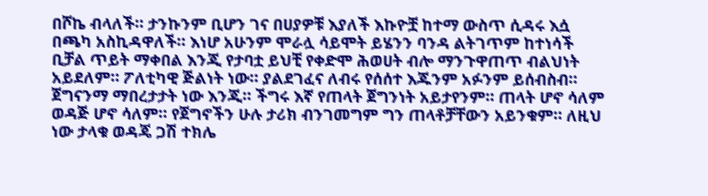በሾኬ ብላለች። ታንኩንም ቢሆን ገና በሀያዎቹ እያለች እኩዮቿ ከተማ ውስጥ ሲዳሩ እሷ በጫካ አስኪዳዋለች። እነሆ አሁንም ሞራሏ ሳይሞት ይሄንን ባንዳ ልትገጥም ከተነሳች ቢቻል ጥይት ማቀበል እንጂ የታባቷ ይህቺ የቀድሞ ሕወሀት ብሎ ማንጉዋጠጥ ብልህነት አይደለም። ፖለቲካዊ ጅልነት ነው። ያልደገፈና ለብሩ የሰሰተ እጁንም አፉንም ይሰብስብ። ጀግናንማ ማበረታታት ነው እንጂ። ችግሩ እኛ የጠላት ጀግንነት አይታየንም። ጠላት ሆኖ ሳለም ወዳጅ ሆኖ ሳለም። የጀግኖችን ሁሉ ታሪክ ብንገመግም ግን ጠላቶቻቸውን አይንቁም። ለዚህ ነው ታላቁ ወዳጄ ጋሽ ተክሌ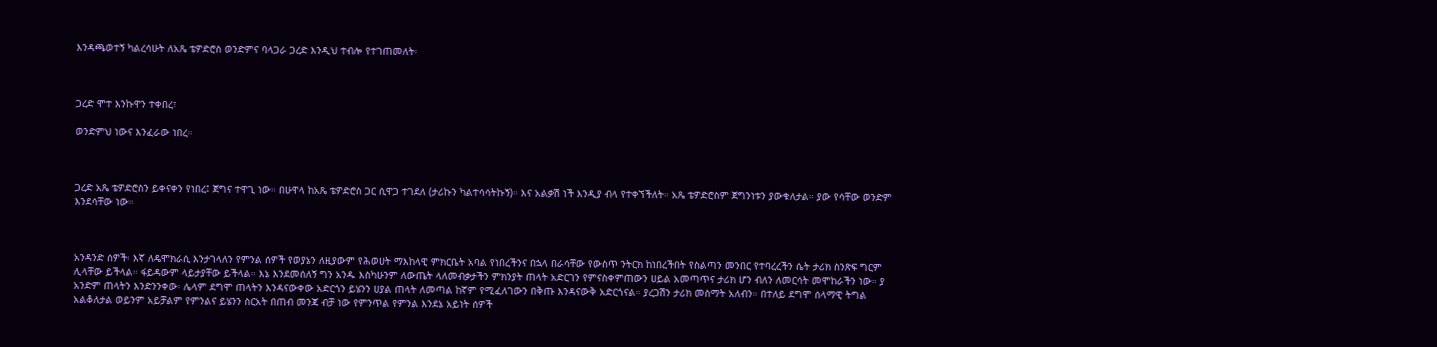እንዳጫወተኝ ካልረሳሁት ለአጼ ቴዎድሮስ ወንድምና ባላጋራ ጋረድ እንዲህ ተብሎ የተገጠመለት፡



ጋረድ ሞተ እንኩዋን ተቀበረ፣

ወንድምህ ነውና እንፈራው ነበረ።



ጋረድ አጼ ቴዎድሮስን ይቀናቀን የነበረ፤ ጀግና ተዋጊ ነው። በሁዋላ ከአጼ ቴዎድሮስ ጋር ሲዋጋ ተገደለ (ታሪኩን ካልተሳሳትኩኝ)። እና አልቃሽ ነች እንዲያ ብላ የተቀኘችለት። አጼ ቴዎድሮስም ጀግንነቱን ያውቁለታል። ያው የሳቸው ወንድም እንደሳቸው ነው።



አንዳንድ ሰዎች፡ እኛ ለዴሞክራሲ እንታገላለን የምንል ሰዎች የወያኔን ለዚያውም የሕወሀት ማእከላዊ ምክርቤት አባል የነበረችንና በኋላ በራሳቸው የውስጥ ንትርክ ከነበረችበት የስልጣን መንበር የተባረረችን ሴት ታሪክ ስንጽፍ ግርም ሊላቸው ይችላል። ፋይዳውም ላይታያቸው ይችላል። እኔ እንደመሰለኝ ግን አንዱ እስካሁንም ለውጤት ላለመብቃታችን ምክንያት ጠላት አድርገን የምናስቀምጠውን ሀይል አመጣጥና ታሪክ ሆን ብለን ለመርሳት መሞከራችን ነው። ያ አንድም ጠላትን እንድንንቀው፡ ሌላም ደግሞ ጠላትን እንዳናውቀው አድርጎን ይሄንን ሀያል ጠላት ለመጣል ከኛም የሚፈለገውን በቅጡ እንዳናውቅ አድርጎናል። ያረጋሽን ታሪክ መስማት አለብን። በተለይ ደግሞ ሰላማዊ ትግል አልቆለታል ወይንም አይቻልም የምንልና ይሄንን ስርአት በጠብ መንጃ ብቻ ነው የምንጥል የምንል እንደኔ አይነት ሰዎች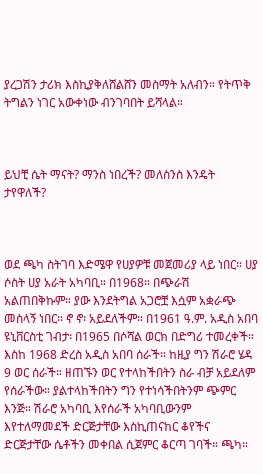ያረጋሽን ታሪክ እስኪያቅለሸልሸን መስማት አለብን። የትጥቅ ትግልን ነገር አውቀነው ብንገባበት ይሻላል።



ይህቺ ሴት ማናት? ማንስ ነበረች? መለስንስ እንዴት ታየዋለች?



ወደ ጫካ ስትገባ እድሜዋ የሀያዎቹ መጀመሪያ ላይ ነበር። ሀያ ሶስት ሀያ አራት አካባቢ። በ1968። በጭራሽ አልጠበቅኩም። ያው እንደትግል አጋሮቿ እሷም አቋራጭ መስላኝ ነበር። ኖ ኖ፡ አይደለችም። በ1961 ዓ.ም. አዲስ አበባ ዩኒቨርስቲ ገብታ፡ በ1965 በሶሻል ወርክ በድግሪ ተመረቀች። እስከ 1968 ድረስ አዲስ አበባ ሰራች። ከዚያ ግን ሽራሮ ሄዳ 9 ወር ሰራች። ዘጠኙን ወር የተላከችበትን ስራ ብቻ አይደለም የሰራችው። ያልተላከችበትን ግን የተነሳችበትንም ጭምር እንጅ። ሽራሮ አካባቢ እየሰራች አካባቢውንም እየተለማመደች ድርጅታቸው እስኪጠናከር ቆየችና ድርጅታቸው ሴቶችን መቀበል ሲጀምር ቆርጣ ገባች። ጫካ።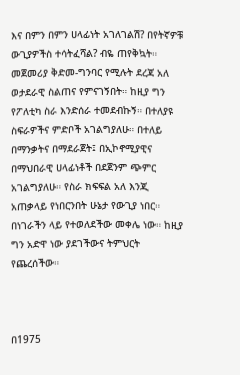እና በምን በምን ሀላፊነት አገለገልሽ? በየትኛዎቹ ውጊያዎችስ ተሳትፈሻል? ብዬ ጠየቅኳት። መጀመሪያ ቅድመ-ግንባር የሚሉት ደረጃ አለ ወታደራዊ ስልጠና የምናገኝበት። ከዚያ ግን የፖለቲካ ስራ እንድሰራ ተመደብኩኝ። በተለያዩ ስፍራዎችና ምድቦች አገልግያለሁ። በተለይ በማንቃትና በማደራጀት፤ በኢኮኖሚያዊና በማህበራዊ ሀላፊነቶች በደጀንም ጭምር አገልግያለሁ። የስራ ክፍፍል አለ እንጂ አጠቃላይ የነበርንበት ሁኔታ የውጊያ ነበር። በነገራችን ላይ የተወለደችው መቀሌ ነው። ከዚያ ግን አድዋ ነው ያደገችውና ትምህርት የጨረሰችው።



በ1975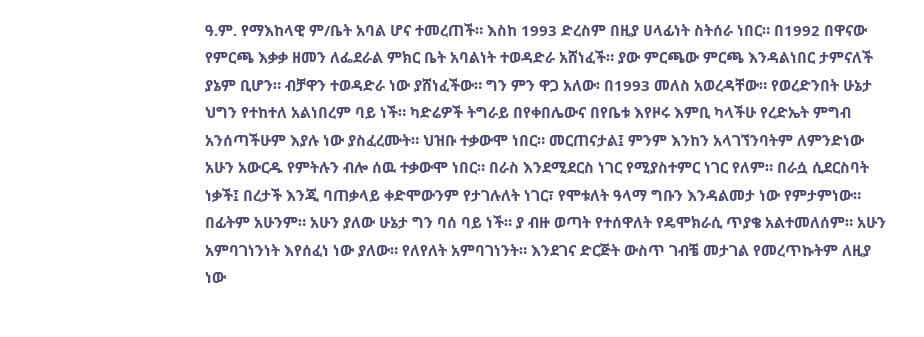ዓ.ም. የማእከላዊ ም/ቤት አባል ሆና ተመረጠች። እስከ 1993 ድረስም በዚያ ሀላፊነት ስትሰራ ነበር። በ1992 በዋናው የምርጫ እቃቃ ዘመን ለፌደራል ምክር ቤት አባልነት ተወዳድራ አሸነፈች። ያው ምርጫው ምርጫ እንዳልነበር ታምናለች ያኔም ቢሆን። ብቻዋን ተወዳድራ ነው ያሸነፈችው። ግን ምን ዋጋ አለው፡ በ1993 መለስ አወረዳቸው። የወረድንበት ሁኔታ ህግን የተከተለ አልነበረም ባይ ነች። ካድሬዎች ትግራይ በየቀበሌውና በየቤቱ እየዞሩ እምቢ ካላችሁ የረድኤት ምግብ አንሰጣችሁም እያሉ ነው ያስፈረሙት። ህዝቡ ተቃውሞ ነበር። መርጠናታል፤ ምንም እንከን አላገኘንባትም ለምንድነው አሁን አውርዱ የምትሉን ብሎ ሰዉ ተቃውሞ ነበር። በራስ እንደሚደርስ ነገር የሚያስተምር ነገር የለም። በራሷ ሲደርስባት ነቃች፤ በረታች እንጂ ባጠቃላይ ቀድሞውንም የታገሉለት ነገር፣ የሞቱለት ዓላማ ግቡን እንዳልመታ ነው የምታምነው። በፊትም አሁንም። አሁን ያለው ሁኔታ ግን ባሰ ባይ ነች። ያ ብዙ ወጣት የተሰዋለት የዴሞክራሲ ጥያቄ አልተመለሰም። አሁን አምባገነንነት እየሰፈነ ነው ያለው። የለየለት አምባገነንት። እንደገና ድርጅት ውስጥ ገብቼ መታገል የመረጥኩትም ለዚያ ነው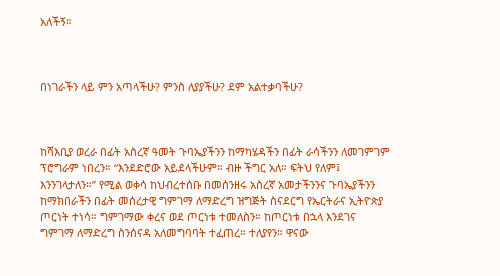አለችኝ።



በነገራችን ላይ ምን አጣላችሁ? ምንስ ለያያችሁ? ደም አልተቃባችሁ?



ከሻእቢያ ወረራ በፊት አስረኛ ዓመት ጉባኤያችንን ከማካሄዳችን በፊት ራሳችንን ለመገምገም ፕሮግራም ነበረን። “እንደድሮው አይደላችሁም። ብዙ ችግር አለ። ፍትህ የለም፤ እንንገላታለን።” የሚል ወቀሳ ከህብረተሰቡ በመሰንዘሩ አስረኛ አመታችንንና ጉባኤያችንን  ከማክበራችን በፊት መሰረታዊ ግምገማ ለማድረግ ዝግጅት ስናደርግ የኤርትራና ኢትዮጵያ ጦርነት ተነሳ። ግምገማው ቀረና ወደ ጦርነቱ ተመለስን። ከጦርነቱ በኋላ እንደገና ግምገማ ለማድረግ ስንሰናዳ አለመግባባት ተፈጠረ። ተለያየን። ዋናው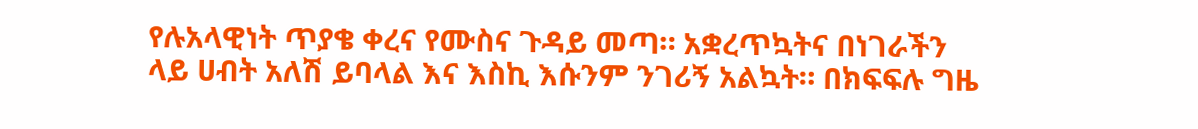የሉአላዊነት ጥያቄ ቀረና የሙስና ጉዳይ መጣ። አቋረጥኳትና በነገራችን ላይ ሀብት አለሽ ይባላል እና እስኪ እሱንም ንገሪኝ አልኳት። በክፍፍሉ ግዜ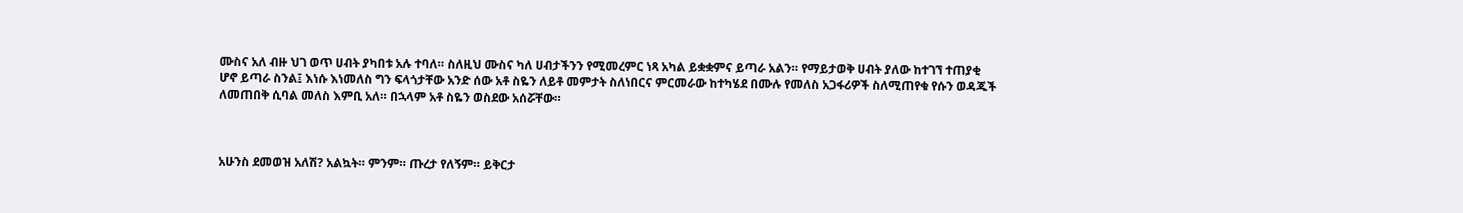ሙስና አለ ብዙ ህገ ወጥ ሀብት ያካበቱ አሉ ተባለ። ስለዚህ ሙስና ካለ ሀብታችንን የሚመረምር ነጻ አካል ይቋቋምና ይጣራ አልን። የማይታወቅ ሀብት ያለው ከተገኘ ተጠያቂ ሆኖ ይጣራ ስንል፤ እነሱ እነመለስ ግን ፍላጎታቸው አንድ ሰው አቶ ስዬን ለይቶ መምታት ስለነበርና ምርመራው ከተካሄደ በሙሉ የመለስ አጋፋሪዎች ስለሚጠየቁ የሱን ወዳጁች ለመጠበቅ ሲባል መለስ እምቢ አለ። በኋላም አቶ ስዬን ወስደው አሰሯቸው።



አሁንስ ደመወዝ አለሽ? አልኳት። ምንም። ጡረታ የለኝም። ይቅርታ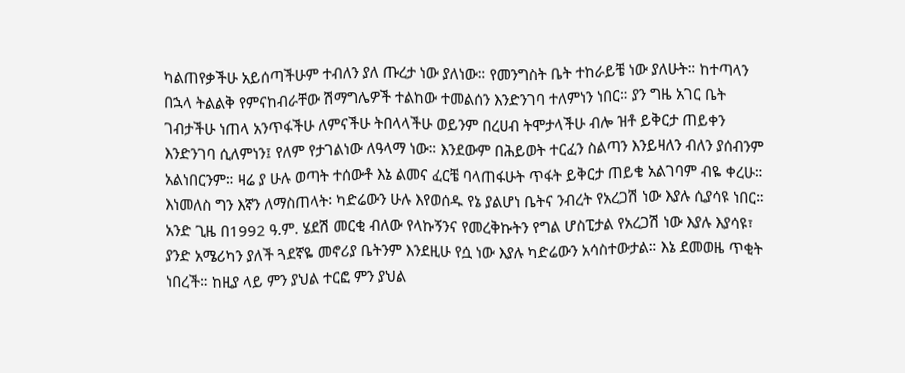ካልጠየቃችሁ አይሰጣችሁም ተብለን ያለ ጡረታ ነው ያለነው። የመንግስት ቤት ተከራይቼ ነው ያለሁት። ከተጣላን በኋላ ትልልቅ የምናከብራቸው ሽማግሌዎች ተልከው ተመልሰን እንድንገባ ተለምነን ነበር። ያን ግዜ አገር ቤት ገብታችሁ ነጠላ አንጥፋችሁ ለምናችሁ ትበላላችሁ ወይንም በረሀብ ትሞታላችሁ ብሎ ዝቶ ይቅርታ ጠይቀን እንድንገባ ሲለምነን፤ የለም የታገልነው ለዓላማ ነው። እንደውም በሕይወት ተርፈን ስልጣን እንይዛለን ብለን ያሰብንም አልነበርንም። ዛሬ ያ ሁሉ ወጣት ተሰውቶ እኔ ልመና ፈርቼ ባላጠፋሁት ጥፋት ይቅርታ ጠይቄ አልገባም ብዬ ቀረሁ። እነመለስ ግን እኛን ለማስጠላት፡ ካድሬውን ሁሉ እየወሰዱ የኔ ያልሆነ ቤትና ንብረት የአረጋሽ ነው እያሉ ሲያሳዩ ነበር። አንድ ጊዜ በ1992 ዓ.ም. ሄደሽ መርቂ ብለው የላኩኝንና የመረቅኩትን የግል ሆስፒታል የአረጋሽ ነው እያሉ እያሳዩ፣ ያንድ አሜሪካን ያለች ጓደኛዬ መኖሪያ ቤትንም እንደዚሁ የሷ ነው እያሉ ካድሬውን አሳስተውታል። እኔ ደመወዜ ጥቂት ነበረች። ከዚያ ላይ ምን ያህል ተርፎ ምን ያህል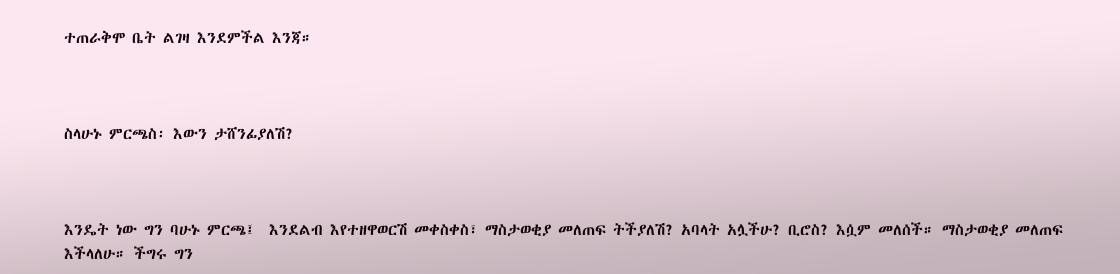ተጠራቅሞ ቤት ልገዛ እንደምችል እንጃ።



ስላሁኑ ምርጫስ፡ እውን ታሸንፊያለሽ?



እንዴት ነው ግን ባሁኑ ምርጫ፤  እንደልብ እየተዘዋወርሽ መቀስቀስ፣ ማስታወቂያ መለጠፍ ትችያለሽ? አባላት አሏችሁ? ቢሮስ? እሷም መለሰች። ማስታወቂያ መለጠፍ እችላለሁ። ችግሩ ግን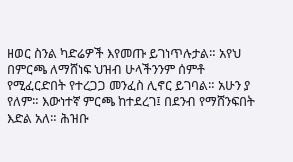ዘወር ስንል ካድሬዎች እየመጡ ይገነጥሉታል። አየህ በምርጫ ለማሸነፍ ህዝብ ሁላችንንም ሰምቶ የሚፈርድበት የተረጋጋ መንፈስ ሊኖር ይገባል። አሁን ያ የለም። እውነተኛ ምርጫ ከተደረገ፤ በደንብ የማሸንፍበት እድል አለ። ሕዝቡ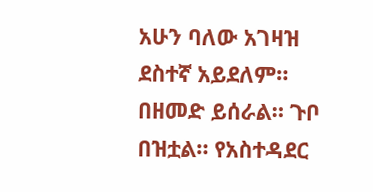አሁን ባለው አገዛዝ ደስተኛ አይደለም። በዘመድ ይሰራል። ጉቦ በዝቷል። የአስተዳደር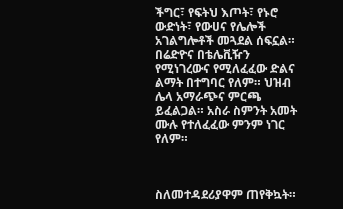ችግር፣ የፍትህ እጦት፣ የኑሮ ውድነት፣ የውሀና የሌሎች አገልግሎቶች መጓደል ሰፍኗል። በሬድዮና በቴሌቪዥን የሚነገረውና የሚለፈፈው ድልና ልማት በተግባር የለም። ህዝብ ሌላ አማራጭና ምርጫ ይፈልጋል። አስራ ስምንት አመት ሙሉ የተለፈፈው ምንም ነገር የለም።



ስለመተዳደሪያዋም ጠየቅኳት።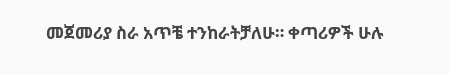መጀመሪያ ስራ አጥቼ ተንከራትቻለሁ። ቀጣሪዎች ሁሉ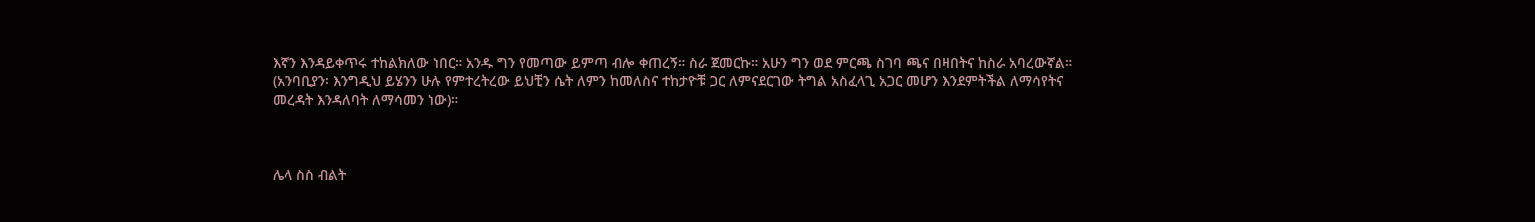እኛን እንዳይቀጥሩ ተከልክለው ነበር። አንዱ ግን የመጣው ይምጣ ብሎ ቀጠረኝ። ስራ ጀመርኩ። አሁን ግን ወደ ምርጫ ስገባ ጫና በዛበትና ከስራ አባረውኛል። (አንባቢያን፡ እንግዲህ ይሄንን ሁሉ የምተረትረው ይህቺን ሴት ለምን ከመለስና ተከታዮቹ ጋር ለምናደርገው ትግል አስፈላጊ አጋር መሆን እንደምትችል ለማሳየትና መረዳት እንዳለባት ለማሳመን ነው)።



ሌላ ስስ ብልት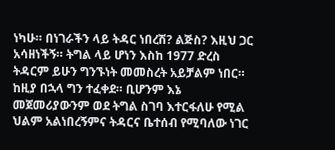ነካሁ። በነገራችን ላይ ትዳር ነበረሽ? ልጅስ? እዚህ ጋር አሳዘነችኝ። ትግል ላይ ሆነን እስከ 1977 ድረስ ትዳርም ይሁን ግንኙነት መመስረት አይቻልም ነበር። ከዚያ በኋላ ግን ተፈቀደ። ቢሆንም እኔ መጀመሪያውንም ወደ ትግል ስገባ እተርፋለሁ የሚል ህልም አልነበረኝምና ትዳርና ቤተሰብ የሚባለው ነገር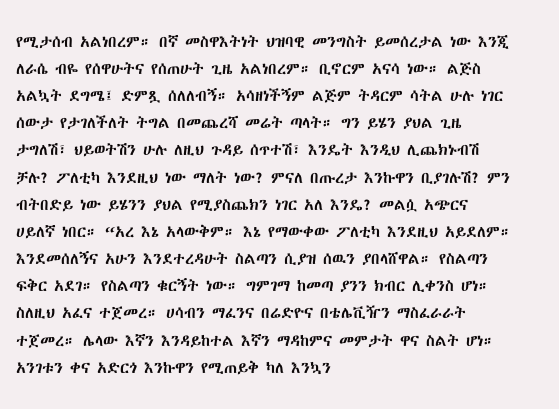የሚታሰብ አልነበረም። በኛ መስዋእትነት ህዝባዊ መንግስት ይመሰረታል ነው እንጂ ለራሴ ብዬ የሰዋሁትና የሰጠሁት ጊዜ አልነበረም። ቢኖርም አናሳ ነው። ልጅስ አልኳት ደግሜ፤ ድምጿ ሰለለብኝ። አሳዘነችኝም ልጅም ትዳርም ሳትል ሁሉ ነገር ሰውታ የታገለችለት ትግል በመጨረሻ መሬት ጣላት። ግን ይሄን ያህል ጊዜ ታግለሽ፣ ህይወትሽን ሁሉ ለዚህ ጉዳይ ሰጥተሽ፣ እንዴት እንዲህ ሊጨክኑብሽ ቻሉ? ፖለቲካ እንደዚህ ነው ማለት ነው? ምናለ በጡረታ እንኩዋን ቢያገሉሽ? ምን ብትበድይ ነው ይሄንን ያህል የሚያስጨክን ነገር አለ እንዴ? መልሷ አጭርና ሀይለኛ ነበር። “አረ እኔ አላውቅም። እኔ የማውቀው ፖለቲካ እንደዚህ አይደለም። እንደመሰለኝና አሁን እንደተረዳሁት ስልጣን ሲያዝ ሰዉን ያበላሸዋል። የስልጣን ፍቅር አደገ። የስልጣን ቁርኝት ነው። ግምገማ ከመጣ ያንን ክብር ሊቀንስ ሆነ። ስለዚህ አፈና ተጀመረ። ሀሳብን ማፈንና በሬድዮና በቴሌቪዥን ማስፈራራት ተጀመረ። ሌላው እኛን እንዳይከተል እኛን ማዳከምና መምታት ዋና ስልት ሆነ። አንገቱን ቀና አድርጎ እንኩዋን የሚጠይቅ ካለ እንኳን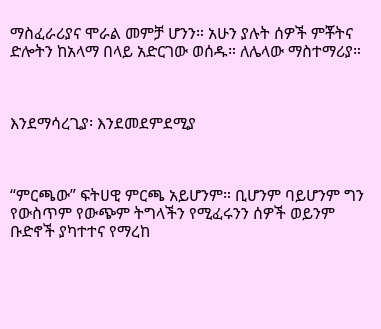ማስፈራሪያና ሞራል መምቻ ሆንን። አሁን ያሉት ሰዎች ምቾትና ድሎትን ከአላማ በላይ አድርገው ወሰዱ። ለሌላው ማስተማሪያ።



እንደማሳረጊያ፡ እንደመደምደሚያ



“ምርጫው” ፍትሀዊ ምርጫ አይሆንም። ቢሆንም ባይሆንም ግን የውስጥም የውጭም ትግላችን የሚፈሩንን ሰዎች ወይንም ቡድኖች ያካተተና የማረከ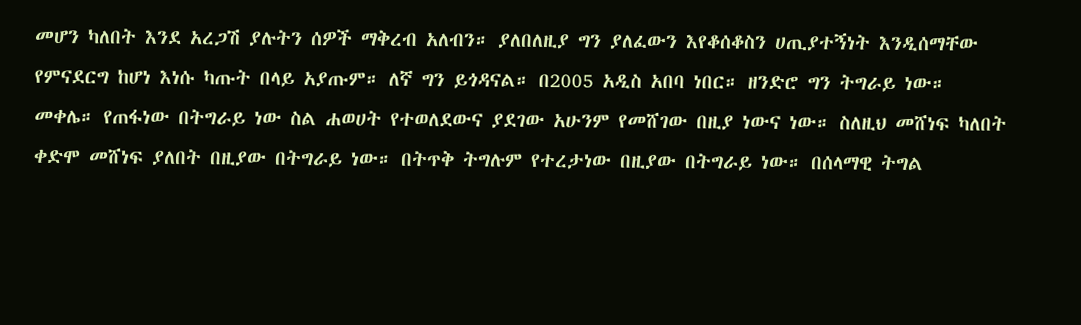መሆን ካለበት እንደ አረጋሽ ያሉትን ሰዎች ማቅረብ አለብን። ያለበለዚያ ግን ያለፈውን እየቆሰቆስን ሀጢያተኝነት እንዲሰማቸው የምናደርግ ከሆነ እነሱ ካጡት በላይ አያጡም። ለኛ ግን ይጎዳናል። በ2005 አዲስ አበባ ነበር። ዘንድሮ ግን ትግራይ ነው። መቀሌ። የጠፋነው በትግራይ ነው ስል ሐወሀት የተወለደውና ያደገው አሁንም የመሸገው በዚያ ነውና ነው። ስለዚህ መሸነፍ ካለበት ቀድሞ መሸነፍ ያለበት በዚያው በትግራይ ነው። በትጥቅ ትግሉም የተረታነው በዚያው በትግራይ ነው። በሰላማዊ ትግል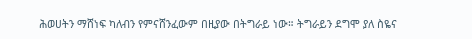ሕወሀትን ማሸነፍ ካለብን የምናሸንፈውም በዚያው በትግራይ ነው። ትግራይን ደግሞ ያለ ስዬና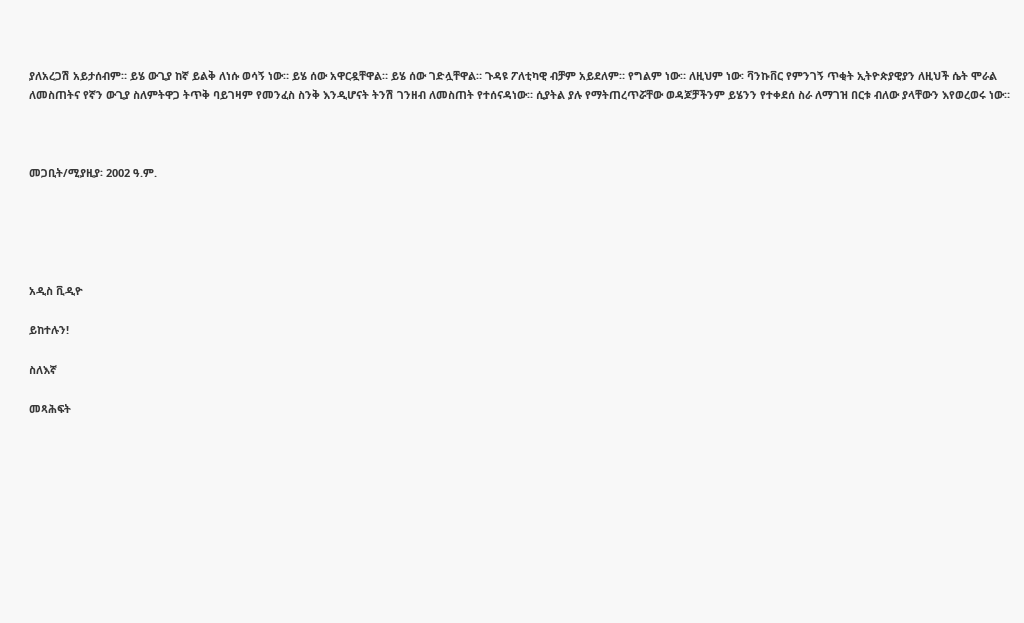ያለአረጋሽ አይታሰብም። ይሄ ውጊያ ከኛ ይልቅ ለነሱ ወሳኝ ነው። ይሄ ሰው አዋርዷቸዋል። ይሄ ሰው ገድሏቸዋል። ጉዳዩ ፖለቲካዊ ብቻም አይደለም። የግልም ነው። ለዚህም ነው፡ ቫንኩቨር የምንገኝ ጥቂት ኢትዮጵያዊያን ለዚህች ሴት ሞራል ለመስጠትና የኛን ውጊያ ስለምትዋጋ ትጥቅ ባይገዛም የመንፈስ ስንቅ እንዲሆናት ትንሽ ገንዘብ ለመስጠት የተሰናዳነው። ሲያትል ያሉ የማትጠረጥሯቸው ወዳጆቻችንም ይሄንን የተቀደሰ ስራ ለማገዝ በርቱ ብለው ያላቸውን እየወረወሩ ነው።



መጋቢት/ሚያዚያ፡ 2002 ዓ.ም.





አዲስ ቪዲዮ

ይከተሉን!

ስለእኛ

መጻሕፍት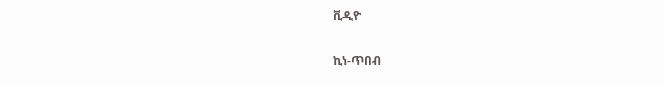ቪዲዮ

ኪነ-ጥበብ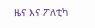ዜና እና ፖለቲካ